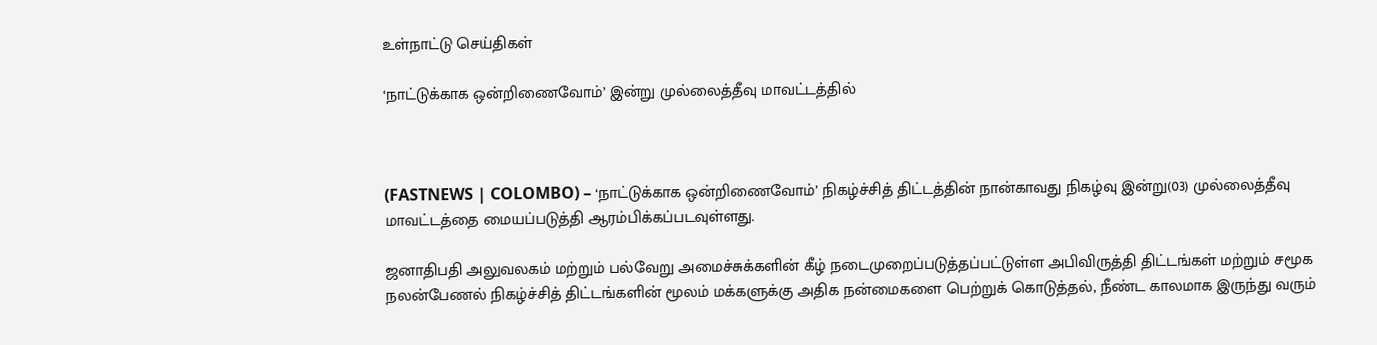உள்நாட்டு செய்திகள்

‘நாட்டுக்காக ஒன்றிணைவோம்’ இன்று முல்லைத்தீவு மாவட்டத்தில்



(FASTNEWS | COLOMBO) – ‘நாட்டுக்காக ஒன்றிணைவோம்’ நிகழ்ச்சித் திட்டத்தின் நான்காவது நிகழ்வு இன்று(03) முல்லைத்தீவு மாவட்டத்தை மையப்படுத்தி ஆரம்பிக்கப்படவுள்ளது.

ஜனாதிபதி அலுவலகம் மற்றும் பல்வேறு அமைச்சுக்களின் கீழ் நடைமுறைப்படுத்தப்பட்டுள்ள அபிவிருத்தி திட்டங்கள் மற்றும் சமூக நலன்பேணல் நிகழ்ச்சித் திட்டங்களின் மூலம் மக்களுக்கு அதிக நன்மைகளை பெற்றுக் கொடுத்தல், நீண்ட காலமாக இருந்து வரும்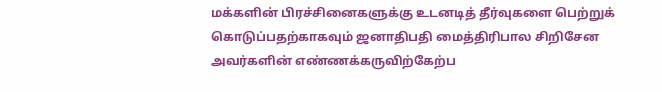மக்களின் பிரச்சினைகளுக்கு உடனடித் தீர்வுகளை பெற்றுக் கொடுப்பதற்காகவும் ஜனாதிபதி மைத்திரிபால சிறிசேன அவர்களின் எண்ணக்கருவிற்கேற்ப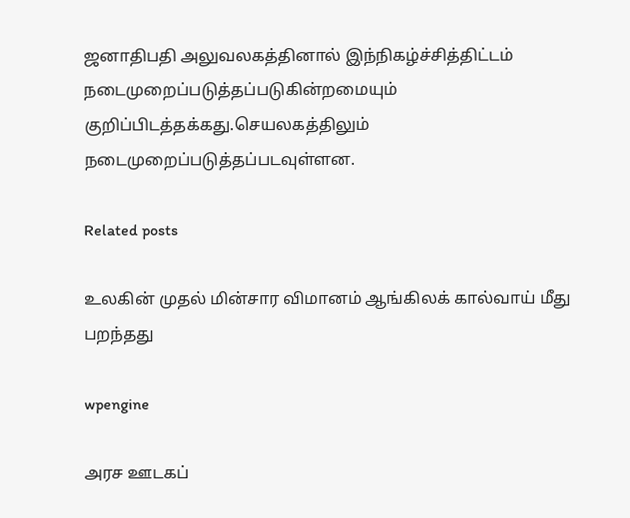ஜனாதிபதி அலுவலகத்தினால் இந்நிகழ்ச்சித்திட்டம் நடைமுறைப்படுத்தப்படுகின்றமையும் குறிப்பிடத்தக்கது.செயலகத்திலும் நடைமுறைப்படுத்தப்படவுள்ளன.

Related posts

உலகின் முதல் மின்சார விமானம் ஆங்கிலக் கால்வாய் மீது பறந்தது

wpengine

அரச ஊடகப்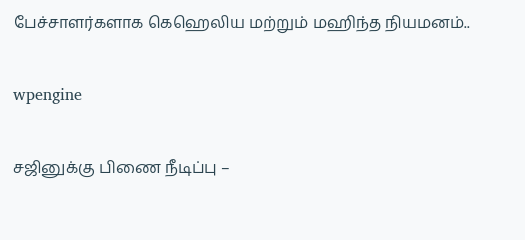பேச்சாளர்களாக கெஹெலிய மற்றும் மஹிந்த நியமனம்..

wpengine

சஜினுக்கு பிணை நீடிப்பு –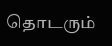தொடரும்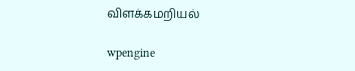விளக்கமறியல்

wpengine